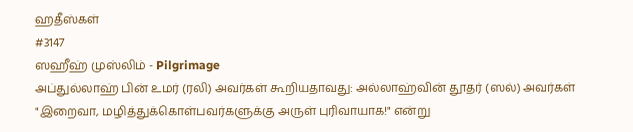ஹதீஸ்கள்
#3147
ஸஹீஹ் முஸ்லிம் - Pilgrimage
அப்துல்லாஹ் பின் உமர் (ரலி) அவர்கள் கூறியதாவது: அல்லாஹ்வின் தூதர் (ஸல்) அவர்கள் "இறைவா, மழித்துக்கொள்பவர்களுக்கு அருள் புரிவாயாக!" என்று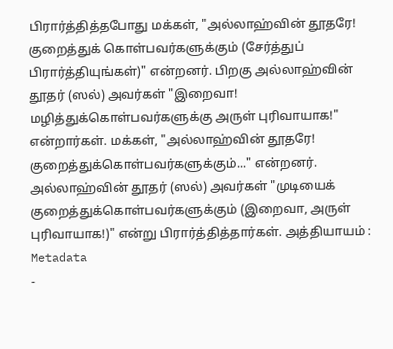பிரார்த்தித்தபோது மக்கள், "அல்லாஹ்வின் தூதரே! குறைத்துக் கொள்பவர்களுக்கும் (சேர்த்துப் பிரார்த்தியுங்கள்)" என்றனர். பிறகு அல்லாஹ்வின் தூதர் (ஸல்) அவர்கள் "இறைவா! மழித்துக்கொள்பவர்களுக்கு அருள் புரிவாயாக!" என்றார்கள். மக்கள், "அல்லாஹ்வின் தூதரே! குறைத்துக்கொள்பவர்களுக்கும்..." என்றனர். அல்லாஹ்வின் தூதர் (ஸல்) அவர்கள் "முடியைக் குறைத்துக்கொள்பவர்களுக்கும் (இறைவா, அருள் புரிவாயாக!)" என்று பிரார்த்தித்தார்கள். அத்தியாயம் :
Metadata
-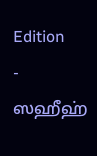Edition
- ஸஹீஹ்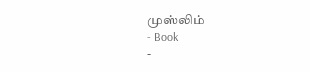முஸ்லிம்
- Book
-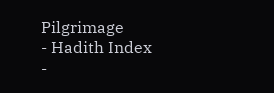Pilgrimage
- Hadith Index
-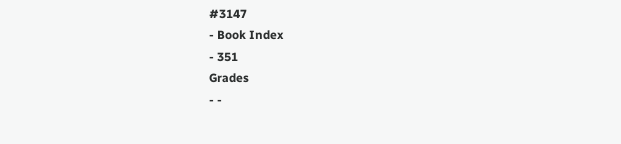#3147
- Book Index
- 351
Grades
- -